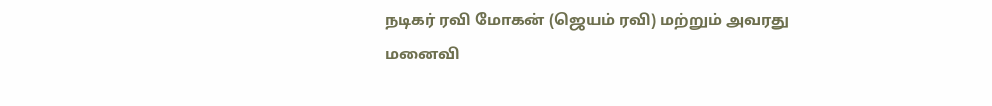நடிகர் ரவி மோகன் (ஜெயம் ரவி) மற்றும் அவரது மனைவி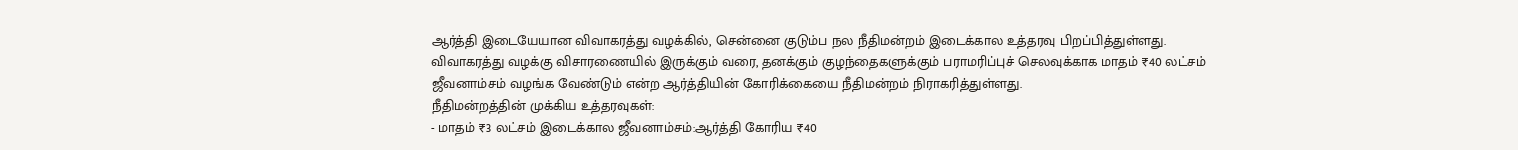ஆர்த்தி இடையேயான விவாகரத்து வழக்கில், சென்னை குடும்ப நல நீதிமன்றம் இடைக்கால உத்தரவு பிறப்பித்துள்ளது.
விவாகரத்து வழக்கு விசாரணையில் இருக்கும் வரை, தனக்கும் குழந்தைகளுக்கும் பராமரிப்புச் செலவுக்காக மாதம் ₹40 லட்சம் ஜீவனாம்சம் வழங்க வேண்டும் என்ற ஆர்த்தியின் கோரிக்கையை நீதிமன்றம் நிராகரித்துள்ளது.
நீதிமன்றத்தின் முக்கிய உத்தரவுகள்:
- மாதம் ₹3 லட்சம் இடைக்கால ஜீவனாம்சம்:ஆர்த்தி கோரிய ₹40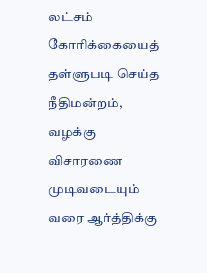லட்சம் கோரிக்கையைத் தள்ளுபடி செய்த நீதிமன்றம், வழக்கு விசாரணை முடிவடையும் வரை ஆர்த்திக்கு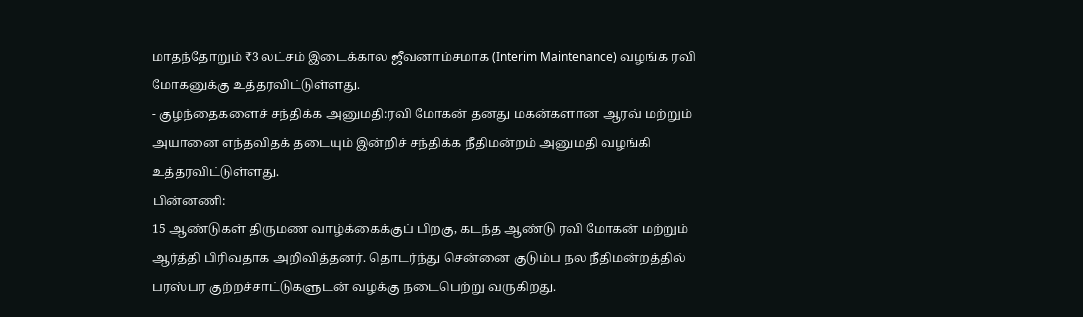மாதந்தோறும் ₹3 லட்சம் இடைக்கால ஜீவனாம்சமாக (Interim Maintenance) வழங்க ரவி மோகனுக்கு உத்தரவிட்டுள்ளது.
- குழந்தைகளைச் சந்திக்க அனுமதி:ரவி மோகன் தனது மகன்களான ஆரவ் மற்றும் அயானை எந்தவிதக் தடையும் இன்றிச் சந்திக்க நீதிமன்றம் அனுமதி வழங்கி உத்தரவிட்டுள்ளது.
பின்னணி:
15 ஆண்டுகள் திருமண வாழ்க்கைக்குப் பிறகு, கடந்த ஆண்டு ரவி மோகன் மற்றும் ஆர்த்தி பிரிவதாக அறிவித்தனர். தொடர்ந்து சென்னை குடும்ப நல நீதிமன்றத்தில் பரஸ்பர குற்றச்சாட்டுகளுடன் வழக்கு நடைபெற்று வருகிறது.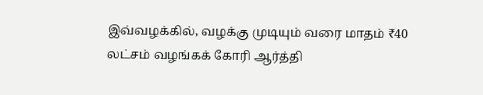இவ்வழக்கில், வழக்கு முடியும் வரை மாதம் ₹40 லட்சம் வழங்கக் கோரி ஆர்த்தி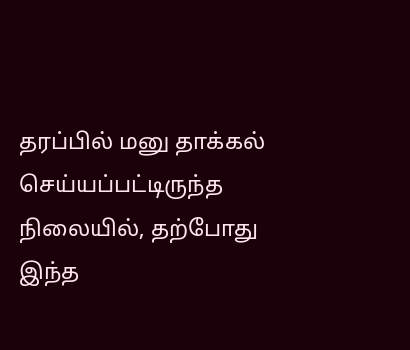தரப்பில் மனு தாக்கல் செய்யப்பட்டிருந்த நிலையில், தற்போது இந்த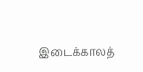இடைக்காலத்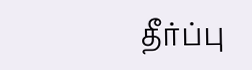தீர்ப்பு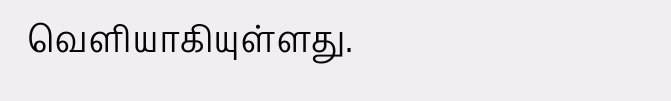வெளியாகியுள்ளது.